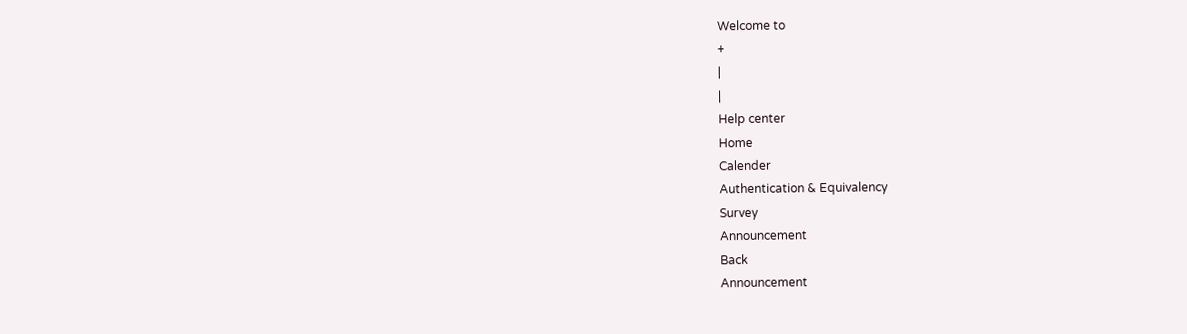Welcome to
+
|
|
Help center
Home
Calender
Authentication & Equivalency
Survey
Announcement
Back
Announcement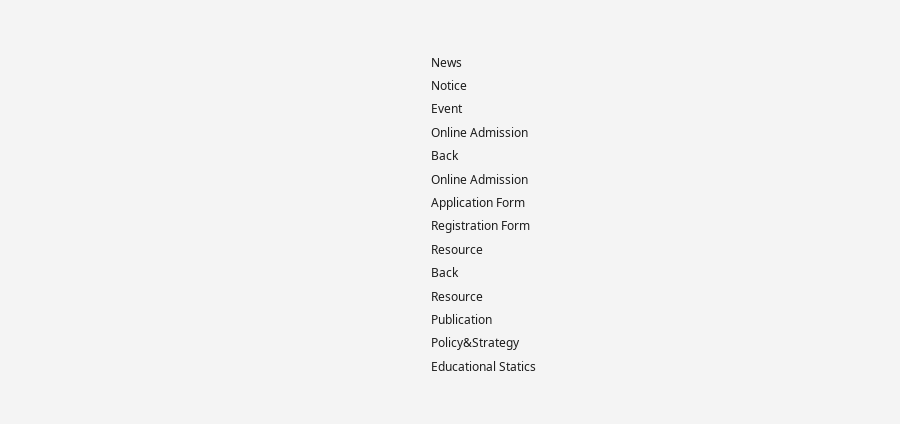News
Notice
Event
Online Admission
Back
Online Admission
Application Form
Registration Form
Resource
Back
Resource
Publication
Policy&Strategy
Educational Statics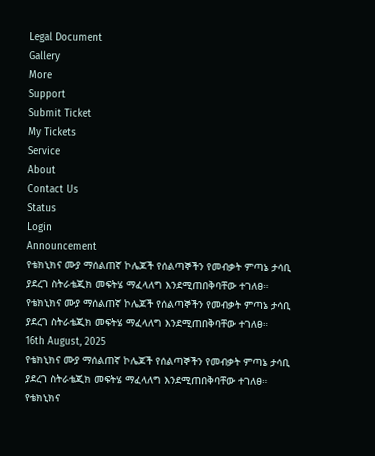Legal Document
Gallery
More
Support
Submit Ticket
My Tickets
Service
About
Contact Us
Status
Login
Announcement
የቴክኒክና ሙያ ማሰልጠኛ ኮሌጆች የሰልጣኞችን የመብቃት ምጣኔ ታሳቢ ያደረገ ስትራቴጂክ መፍትሄ ማፈላለግ እንደሚጠበቅባቸው ተገለፀ።
የቴክኒክና ሙያ ማሰልጠኛ ኮሌጆች የሰልጣኞችን የመብቃት ምጣኔ ታሳቢ ያደረገ ስትራቴጂክ መፍትሄ ማፈላለግ እንደሚጠበቅባቸው ተገለፀ።
16th August, 2025
የቴክኒክና ሙያ ማሰልጠኛ ኮሌጆች የሰልጣኞችን የመብቃት ምጣኔ ታሳቢ ያደረገ ስትራቴጂክ መፍትሄ ማፈላለግ እንደሚጠበቅባቸው ተገለፀ።
የቴክኒክና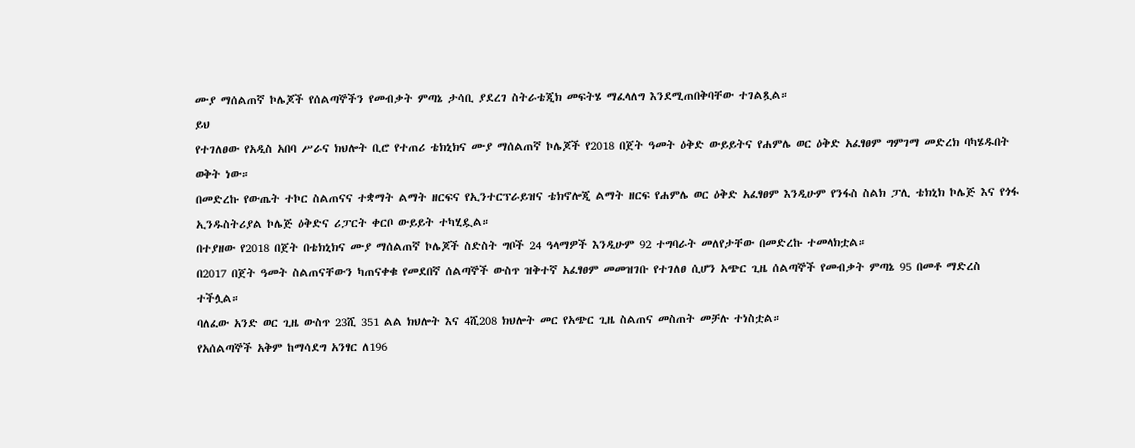ሙያ ማሰልጠኛ ኮሌጆች የሰልጣኞችን የመብቃት ምጣኔ ታሳቢ ያደረገ ስትራቴጂክ መፍትሄ ማፈላለግ እንደሚጠበቅባቸው ተገልጿል።
ይህ
የተገለፀው የአዲስ አበባ ሥራና ክህሎት ቢሮ የተጠሪ ቴክኒክና ሙያ ማሰልጠኛ ኮሌጆች የ2018 በጀት ዓመት ዕቅድ ውይይትና የሐምሌ ወር ዕቅድ አፈፃፀም ግምገማ መድረክ ባካሄዱበት ወቅት ነው።
በመድረኩ የውጤት ተኮር ስልጠናና ተቋማት ልማት ዘርፍና የኢንተርፕራይዝና ቴክኖሎጂ ልማት ዘርፍ የሐምሌ ወር ዕቅድ አፈፃፀም እንዲሁም የንፋስ ስልክ ፓሊ ቴክኒክ ኮሌጅ እና የጎፋ ኢንዱስትሪያል ኮሌጅ ዕቅድና ሪፓርት ቀርቦ ውይይት ተካሂዷል።
በተያዘው የ2018 በጀት በቴክኒክና ሙያ ማሰልጠኛ ኮሌጆች ስድስት ግቦች 24 ዓላማዎች እንዲሁም 92 ተግባራት መለየታቸው በመድረኩ ተመላክቷል።
በ2017 በጀት ዓመት ስልጠናቸውን ካጠናቀቁ የመደበኛ ሰልጣኞች ውስጥ ዝቅተኛ አፈፃፀም መመዝገቡ የተገለፀ ሲሆን አጭር ጊዜ ሰልጣኞች የመብቃት ምጣኔ 95 በመቶ ማድረስ ተችሏል።
ባለፈው አንድ ወር ጊዜ ውስጥ 23ሺ 351 ልል ክህሎት እና 4ሺ208 ክህሎት መር የአጭር ጊዜ ስልጠና መስጠት መቻሉ ተነስቷል።
የአሰልጣኞች አቅም ከማሳደግ አንፃር ለ196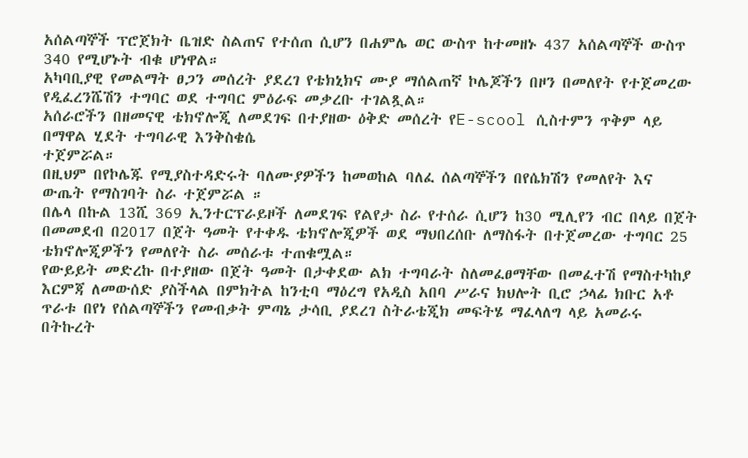አሰልጣኞች ፕሮጀክት ቤዝድ ስልጠና የተሰጠ ሲሆን በሐምሌ ወር ውስጥ ከተመዘኑ 437 አሰልጣኞች ውስጥ 340 የሚሆኑት ብቁ ሆነዋል።
አካባቢያዊ የመልማት ፀጋን መሰረት ያደረገ የቴክኒክና ሙያ ማሰልጠኛ ኮሌጆችን በዞን በመለየት የተጀመረው የዲፈረንሼሽን ተግባር ወደ ተግባር ምዕራፍ መቃረቡ ተገልጿል።
አሰራሮችን በዘመናዊ ቴክኖሎጂ ለመደገፍ በተያዘው ዕቅድ መሰረት የE-scool ሲስተምን ጥቅም ላይ በማዋል ሂደት ተግባራዊ እንቅስቄሴ
ተጀምሯል።
በዚህም በየኮሌጁ የሚያስተዳድሩት ባለሙያዎችን ከመወከል ባለፈ ሰልጣኞችን በየሴክሽን የመለየት እና ውጤት የማስገባት ስራ ተጀምሯል ።
በሌላ በኩል 13ሺ 369 ኢንተርፕራይዞች ለመደገፍ የልየታ ስራ የተሰራ ሲሆን ከ30 ሚሊየን ብር በላይ በጀት በመመደብ በ2017 በጀት ዓመት የተቀዱ ቴክኖሎጂዎች ወደ ማህበረሰቡ ለማስፋት በተጀመረው ተግባር 25 ቴክኖሎጂዎችን የመለየት ስራ መሰራቱ ተጠቁሟል።
የውይይት መድረኩ በተያዘው በጀት ዓመት በታቀደው ልክ ተግባራት ስለመፈፀማቸው በመፈተሽ የማስተካከያ እርምጃ ለመውሰድ ያስችላል በምክትል ከንቲባ ማዕረግ የአዲስ አበባ ሥራና ክህሎት ቢሮ ኃላፊ ክቡር አቶ ጥራቱ በየነ የሰልጣኞችን የመብቃት ምጣኔ ታሳቢ ያደረገ ስትራቴጂክ መፍትሄ ማፈላለግ ላይ አመራሩ በትኩረት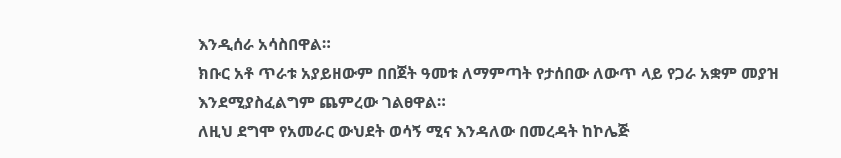እንዲሰራ አሳስበዋል።
ክቡር አቶ ጥራቱ አያይዘውም በበጀት ዓመቱ ለማምጣት የታሰበው ለውጥ ላይ የጋራ አቋም መያዝ እንደሚያስፈልግም ጨምረው ገልፀዋል።
ለዚህ ደግሞ የአመራር ውህደት ወሳኝ ሚና እንዳለው በመረዳት ከኮሌጅ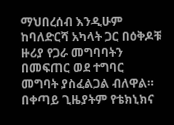ማህበረሰብ እንዲሁም ከባለድርሻ አካላት ጋር በዕቅዶቹ ዙሪያ የጋራ መግባባትን በመፍጠር ወደ ተግባር መግባት ያስፈልጋል ብለዋል።
በቀጣይ ጊዜያትም የቴክኒክና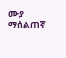ሙያ ማሰልጠኛ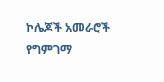ኮሌጆች አመራሮች የግምገማ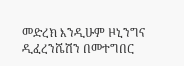መድረክ እንዲሁም ዞኒንግና ዲፈረንሼሽን በመተግበር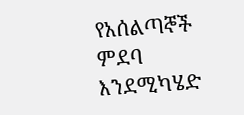የአሰልጣኞች ምደባ እንደሚካሄድ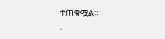ተጠቁሟል።
.